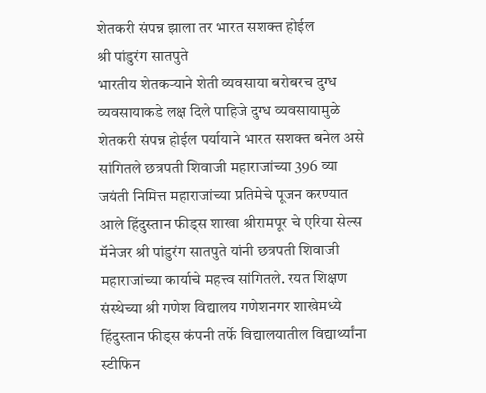शेतकरी संपन्न झाला तर भारत सशक्त होईल
श्री पांडुरंग सातपुते
भारतीय शेतकऱ्याने शेती व्यवसाया बरोबरच दुग्ध व्यवसायाकडे लक्ष दिले पाहिजे दुग्ध व्यवसायामुळे शेतकरी संपन्न होईल पर्यायाने भारत सशक्त बनेल असे सांगितले छत्रपती शिवाजी महाराजांच्या 396 व्या जयंती निमित्त महाराजांच्या प्रतिमेचे पूजन करण्यात आले हिंदुस्तान फीड्स शाखा श्रीरामपूर चे एरिया सेल्स मॅनेजर श्री पांडुरंग सातपुते यांनी छत्रपती शिवाजी महाराजांच्या कार्याचे महत्त्व सांगितले. रयत शिक्षण संस्थेच्या श्री गणेश विद्यालय गणेशनगर शाखेमध्ये हिंदुस्तान फीड्स कंपनी तर्फे विद्यालयातील विद्यार्थ्यांना स्टीफिन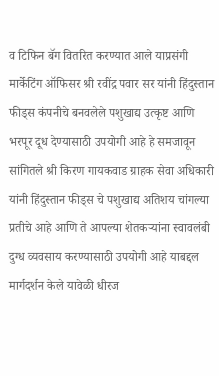व टिफिन बॅग वितरित करण्यात आले याप्रसंगी मार्केटिंग ऑफिसर श्री रवींद्र पवार सर यांनी हिंदुस्तान फीड्स कंपनीचे बनवलेले पशुखाद्य उत्कृष्ट आणि भरपूर दूध देण्यासाठी उपयोगी आहे हे समजावून सांगितले श्री किरण गायकवाड ग्राहक सेवा अधिकारी यांनी हिंदुस्तान फीड्स चे पशुखाद्य अतिशय चांगल्या प्रतीचे आहे आणि ते आपल्या शेतकऱ्यांना स्वावलंबी दुग्ध व्यवसाय करण्यासाठी उपयोगी आहे याबद्दल मार्गदर्शन केले यावेळी धीरज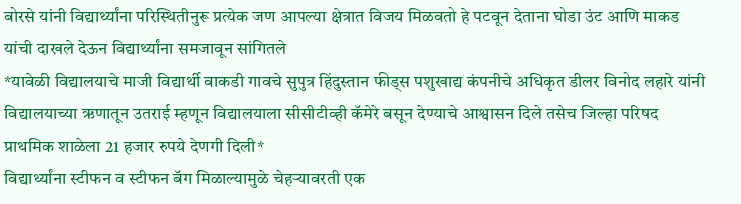बोरसे यांनी विद्यार्थ्यांना परिस्थितीनुरू प्रत्येक जण आपल्या क्षेत्रात विजय मिळवतो हे पटवून देताना घोडा उंट आणि माकड यांची दाखले देऊन विद्यार्थ्यांना समजावून सांगितले
*यावेळी विद्यालयाचे माजी विद्यार्थी वाकडी गावचे सुपुत्र हिंदुस्तान फीड्स पशुखाद्य कंपनीचे अधिकृत डीलर विनोद लहारे यांनी विद्यालयाच्या ऋणातून उतराई म्हणून विद्यालयाला सीसीटीव्ही कॅमेरे बसून देण्याचे आश्वासन दिले तसेच जिल्हा परिषद प्राथमिक शाळेला 21 हजार रुपये देणगी दिली*
विद्यार्थ्यांना स्टीफन व स्टीफन बॅग मिळाल्यामुळे चेहऱ्यावरती एक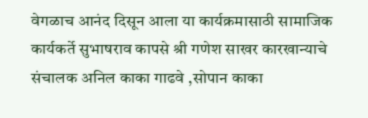वेगळाच आनंद दिसून आला या कार्यक्रमासाठी सामाजिक कार्यकर्ते सुभाषराव कापसे श्री गणेश साखर कारखान्याचे संचालक अनिल काका गाढवे ,सोपान काका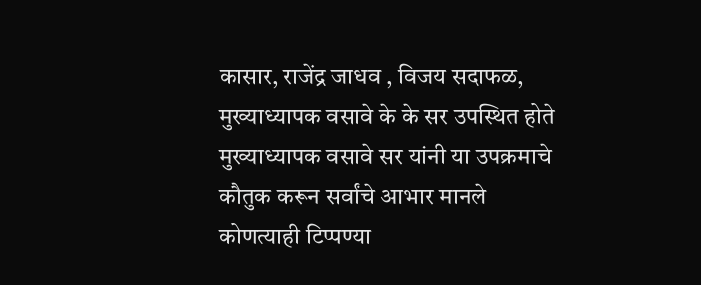कासार, राजेंद्र जाधव , विजय सदाफळ, मुख्याध्यापक वसावे के के सर उपस्थित होते
मुख्याध्यापक वसावे सर यांनी या उपक्रमाचे कौतुक करून सर्वांचे आभार मानले
कोणत्याही टिप्पण्या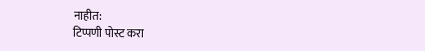नाहीत:
टिप्पणी पोस्ट करा